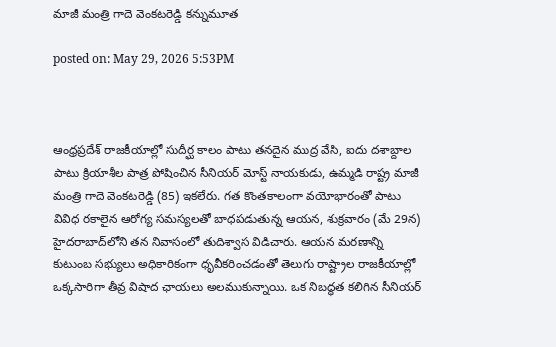మాజీ మంత్రి గాదె వెంకటరెడ్డి కన్నుమూత

posted on: May 29, 2026 5:53PM



ఆంధ్రప్రదేశ్ రాజకీయాల్లో సుదీర్ఘ కాలం పాటు తనదైన ముద్ర వేసి, ఐదు దశాబ్దాల పాటు క్రియాశీల పాత్ర పోషించిన సీనియర్ మోస్ట్ నాయకుడు, ఉమ్మడి రాష్ట్ర మాజీ మంత్రి గాదె వెంకటరెడ్డి (85) ఇకలేరు. గత కొంతకాలంగా వయోభారంతో పాటు వివిధ రకాలైన ఆరోగ్య సమస్యలతో బాధపడుతున్న ఆయన, శుక్రవారం (మే 29న) హైదరాబాద్‌లోని తన నివాసంలో తుదిశ్వాస విడిచారు. ఆయన మరణాన్ని కుటుంబ సభ్యులు అధికారికంగా ధృవీకరించడంతో తెలుగు రాష్ట్రాల రాజకీయాల్లో ఒక్కసారిగా తీవ్ర విషాద ఛాయలు అలముకున్నాయి. ఒక నిబద్ధత కలిగిన సీనియర్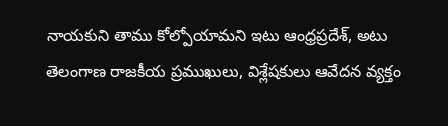నాయకుని తాము కోల్పోయామని ఇటు ఆంధ్రప్రదేశ్, అటు తెలంగాణ రాజకీయ ప్రముఖులు, విశ్లేషకులు ఆవేదన వ్యక్తం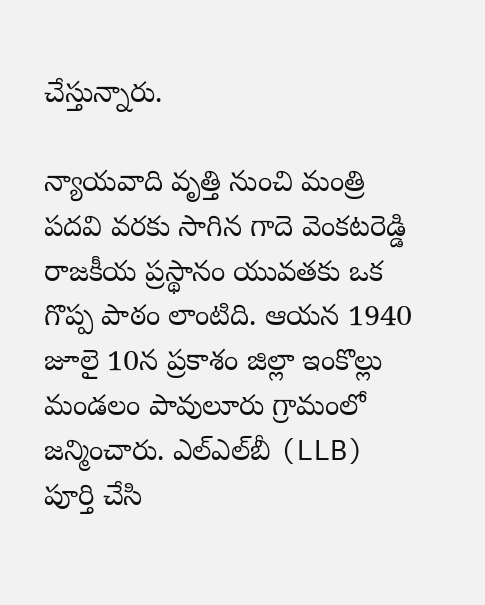చేస్తున్నారు.

న్యాయవాది వృత్తి నుంచి మంత్రి పదవి వరకు సాగిన గాదె వెంకటరెడ్డి రాజకీయ ప్రస్థానం యువతకు ఒక గొప్ప పాఠం లాంటిది. ఆయన 1940 జూలై 10న ప్రకాశం జిల్లా ఇంకొల్లు మండలం పావులూరు గ్రామంలో జన్మించారు. ఎల్‌ఎల్‌బీ (LLB) పూర్తి చేసి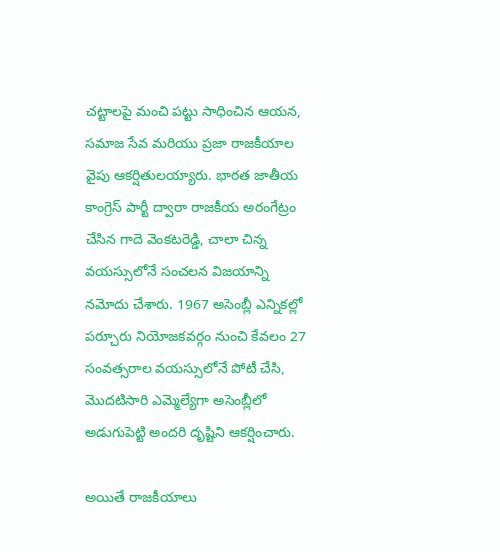చట్టాలపై మంచి పట్టు సాధించిన ఆయన, సమాజ సేవ మరియు ప్రజా రాజకీయాల వైపు ఆకర్షితులయ్యారు. భారత జాతీయ కాంగ్రెస్ పార్టీ ద్వారా రాజకీయ అరంగేట్రం చేసిన గాదె వెంకటరెడ్డి, చాలా చిన్న వయస్సులోనే సంచలన విజయాన్ని నమోదు చేశారు. 1967 అసెంబ్లీ ఎన్నికల్లో పర్చూరు నియోజకవర్గం నుంచి కేవలం 27 సంవత్సరాల వయస్సులోనే పోటీ చేసి, మొదటిసారి ఎమ్మెల్యేగా అసెంబ్లీలో అడుగుపెట్టి అందరి దృష్టిని ఆకర్షించారు.

అయితే రాజకీయాలు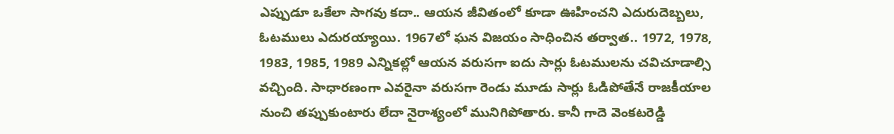ఎప్పుడూ ఒకేలా సాగవు కదా.. ఆయన జీవితంలో కూడా ఊహించని ఎదురుదెబ్బలు, ఓటములు ఎదురయ్యాయి. 1967లో ఘన విజయం సాధించిన తర్వాత.. 1972, 1978, 1983, 1985, 1989 ఎన్నికల్లో ఆయన వరుసగా ఐదు సార్లు ఓటములను చవిచూడాల్సి వచ్చింది. సాధారణంగా ఎవరైనా వరుసగా రెండు మూడు సార్లు ఓడిపోతేనే రాజకీయాల నుంచి తప్పుకుంటారు లేదా నైరాశ్యంలో మునిగిపోతారు. కానీ గాదె వెంకటరెడ్డి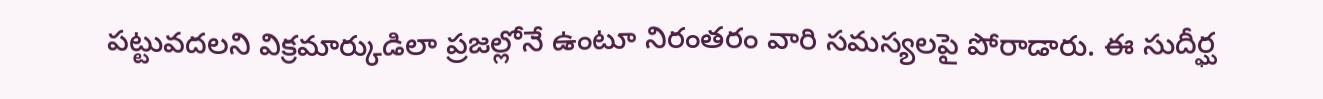పట్టువదలని విక్రమార్కుడిలా ప్రజల్లోనే ఉంటూ నిరంతరం వారి సమస్యలపై పోరాడారు. ఈ సుదీర్ఘ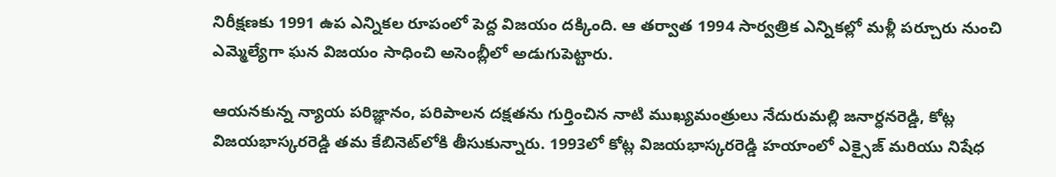నిరీక్షణకు 1991 ఉప ఎన్నికల రూపంలో పెద్ద విజయం దక్కింది. ఆ తర్వాత 1994 సార్వత్రిక ఎన్నికల్లో మళ్లీ పర్చూరు నుంచి ఎమ్మెల్యేగా ఘన విజయం సాధించి అసెంబ్లీలో అడుగుపెట్టారు.

ఆయనకున్న న్యాయ పరిజ్ఞానం, పరిపాలన దక్షతను గుర్తించిన నాటి ముఖ్యమంత్రులు నేదురుమల్లి జనార్ధనరెడ్డి, కోట్ల విజయభాస్కరరెడ్డి తమ కేబినెట్‌లోకి తీసుకున్నారు. 1993లో కోట్ల విజయభాస్కరరెడ్డి హయాంలో ఎక్సైజ్ మరియు నిషేధ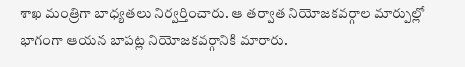శాఖ మంత్రిగా బాధ్యతలు నిర్వర్తించారు. ఆ తర్వాత నియోజకవర్గాల మార్పుల్లో భాగంగా ఆయన బాపట్ల నియోజకవర్గానికి మారారు.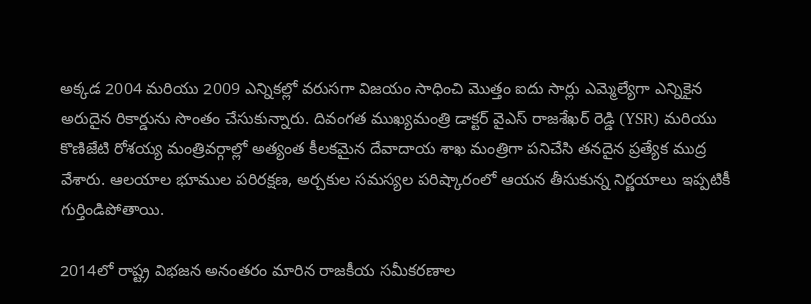అక్కడ 2004 మరియు 2009 ఎన్నికల్లో వరుసగా విజయం సాధించి మొత్తం ఐదు సార్లు ఎమ్మెల్యేగా ఎన్నికైన అరుదైన రికార్డును సొంతం చేసుకున్నారు. దివంగత ముఖ్యమంత్రి డాక్టర్ వైఎస్ రాజశేఖర్ రెడ్డి (YSR) మరియు కొణిజేటి రోశయ్య మంత్రివర్గాల్లో అత్యంత కీలకమైన దేవాదాయ శాఖ మంత్రిగా పనిచేసి తనదైన ప్రత్యేక ముద్ర వేశారు. ఆలయాల భూముల పరిరక్షణ, అర్చకుల సమస్యల పరిష్కారంలో ఆయన తీసుకున్న నిర్ణయాలు ఇప్పటికీ గుర్తిండిపోతాయి.

2014లో రాష్ట్ర విభజన అనంతరం మారిన రాజకీయ సమీకరణాల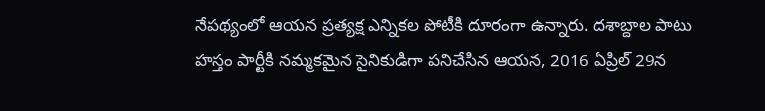నేపథ్యంలో ఆయన ప్రత్యక్ష ఎన్నికల పోటీకి దూరంగా ఉన్నారు. దశాబ్దాల పాటు హస్తం పార్టీకి నమ్మకమైన సైనికుడిగా పనిచేసిన ఆయన, 2016 ఏప్రిల్ 29న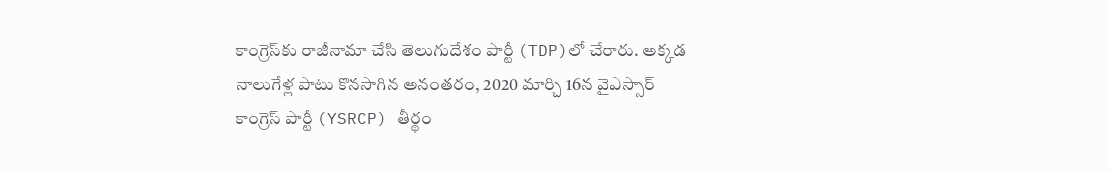కాంగ్రెస్‌కు రాజీనామా చేసి తెలుగుదేశం పార్టీ (TDP)లో చేరారు. అక్కడ నాలుగేళ్ల పాటు కొనసాగిన అనంతరం, 2020 మార్చి 16న వైఎస్సార్ కాంగ్రెస్ పార్టీ (YSRCP) తీర్థం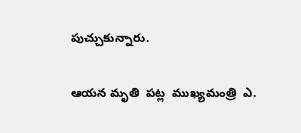పుచ్చుకున్నారు.

ఆయన మృతి  పట్ల  ముఖ్యమంత్రి  ఎ.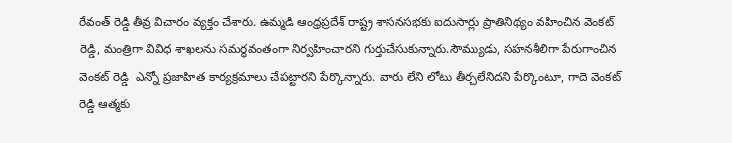రేవంత్ రెడ్డి తీవ్ర విచారం వ్యక్తం చేశారు. ఉమ్మడి ఆంధ్రప్రదేశ్ రాష్ట్ర శాసనసభకు ఐదుసార్లు ప్రాతినిథ్యం వహించిన వెంకట్ రెడ్డి, మంత్రిగా వివిధ శాఖలను సమర్థవంతంగా నిర్వహించారని గుర్తుచేసుకున్నారు.సౌమ్యుడు, సహనశీలిగా పేరుగాంచిన వెంకట్ రెడ్డి  ఎన్నో ప్రజాహిత కార్యక్రమాలు చేపట్టారని పేర్కొన్నారు. వారు లేని లోటు తీర్చలేనిదని పేర్కొంటూ, గాదె వెంకట్ రెడ్డి ఆత్మకు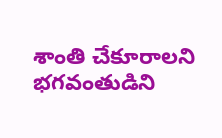శాంతి చేకూరాలని భగవంతుడిని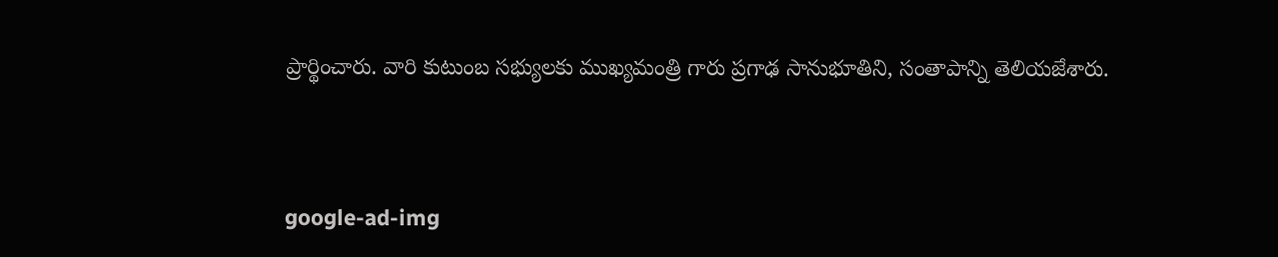ప్రార్థించారు. వారి కుటుంబ సభ్యులకు ముఖ్యమంత్రి గారు ప్రగాఢ సానుభూతిని, సంతాపాన్ని తెలియజేశారు.




google-ad-img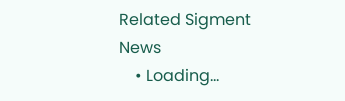Related Sigment News
    • Loading...